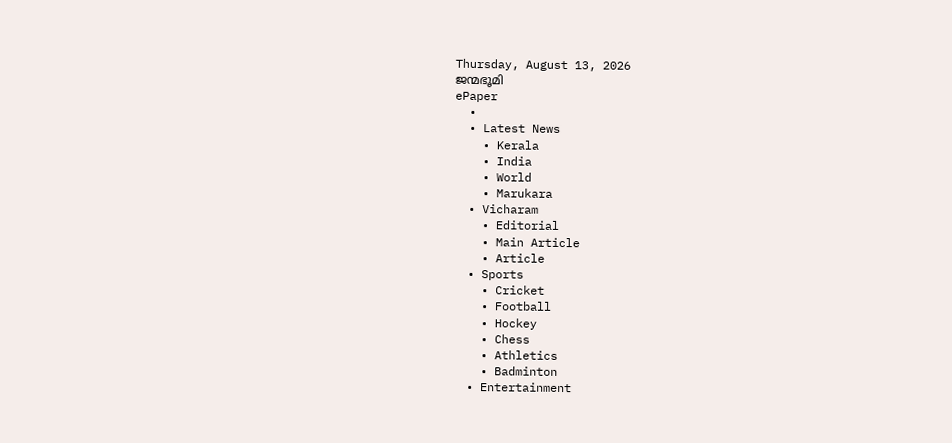Thursday, August 13, 2026
ജന്മഭൂമി
ePaper
  •
  • Latest News
    • Kerala
    • India
    • World
    • Marukara
  • Vicharam
    • Editorial
    • Main Article
    • Article
  • Sports
    • Cricket
    • Football
    • Hockey
    • Chess
    • Athletics
    • Badminton
  • Entertainment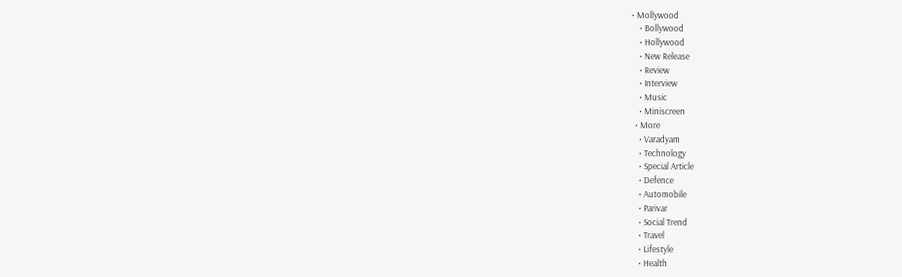• Mollywood
    • Bollywood
    • Hollywood
    • New Release
    • Review
    • Interview
    • Music
    • Miniscreen
  • More
    • Varadyam
    • Technology
    • Special Article
    • Defence
    • Automobile
    • Parivar
    • Social Trend
    • Travel
    • Lifestyle
    • Health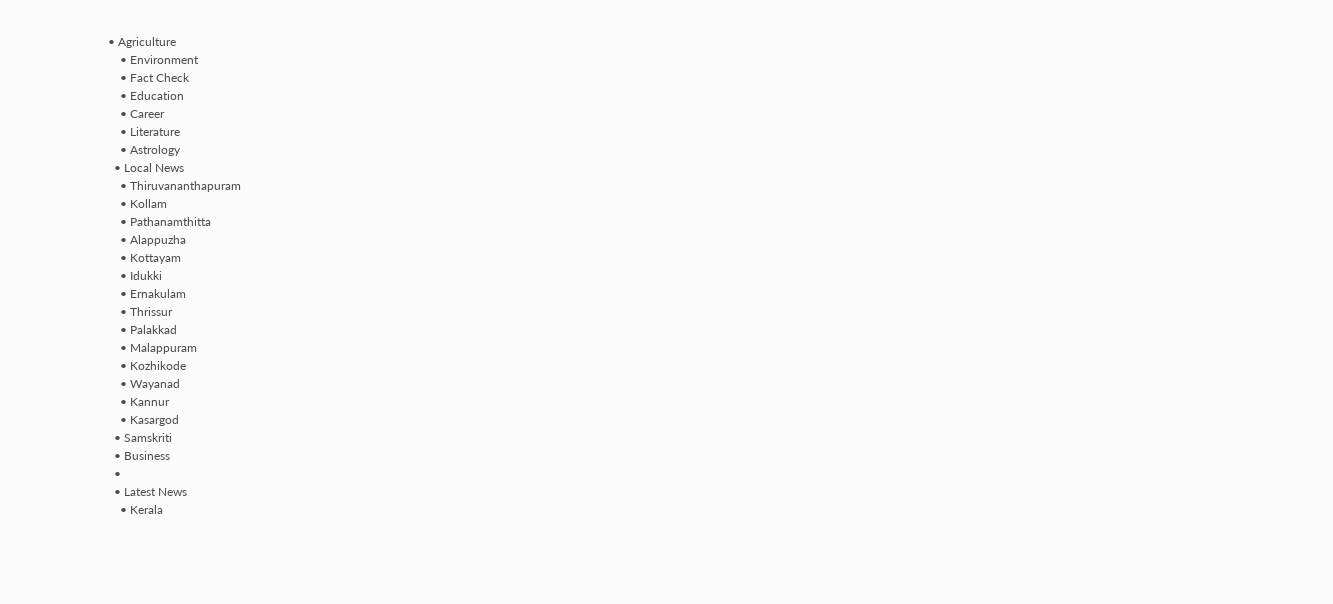• Agriculture
    • Environment
    • Fact Check
    • Education
    • Career
    • Literature
    • Astrology
  • Local News
    • Thiruvananthapuram
    • Kollam
    • Pathanamthitta
    • Alappuzha
    • Kottayam
    • Idukki
    • Ernakulam
    • Thrissur
    • Palakkad
    • Malappuram
    • Kozhikode
    • Wayanad
    • Kannur
    • Kasargod
  • Samskriti
  • Business
  •
  • Latest News
    • Kerala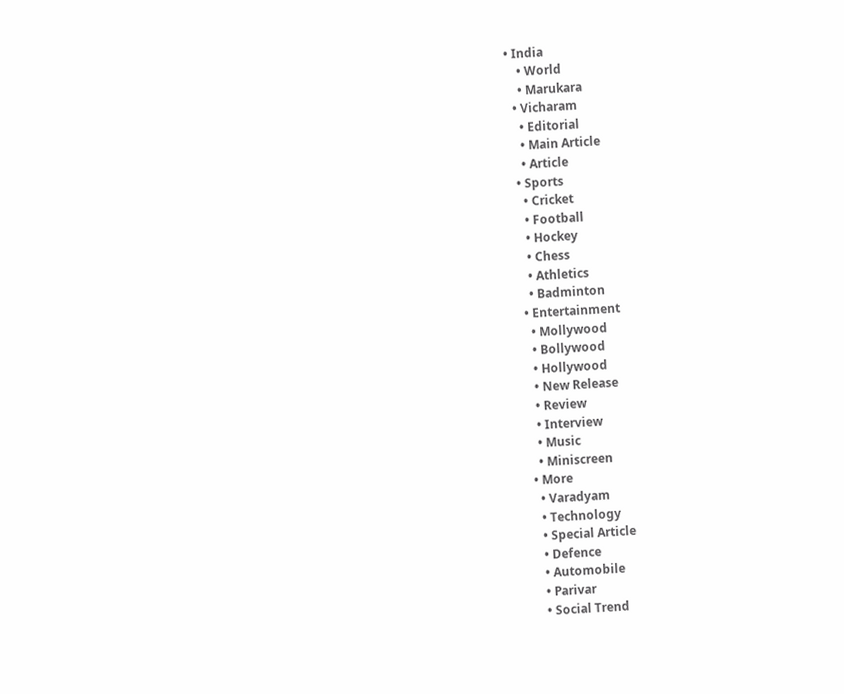• India
    • World
    • Marukara
  • Vicharam
    • Editorial
    • Main Article
    • Article
  • Sports
    • Cricket
    • Football
    • Hockey
    • Chess
    • Athletics
    • Badminton
  • Entertainment
    • Mollywood
    • Bollywood
    • Hollywood
    • New Release
    • Review
    • Interview
    • Music
    • Miniscreen
  • More
    • Varadyam
    • Technology
    • Special Article
    • Defence
    • Automobile
    • Parivar
    • Social Trend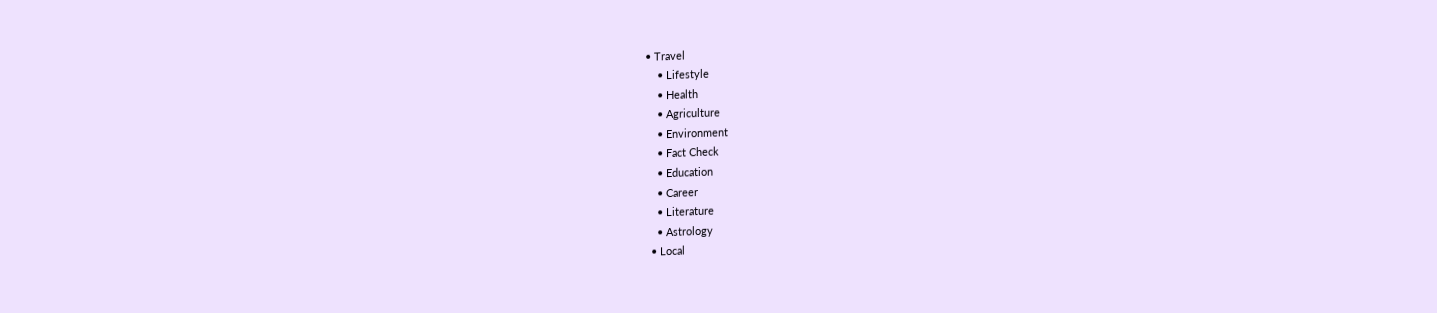• Travel
    • Lifestyle
    • Health
    • Agriculture
    • Environment
    • Fact Check
    • Education
    • Career
    • Literature
    • Astrology
  • Local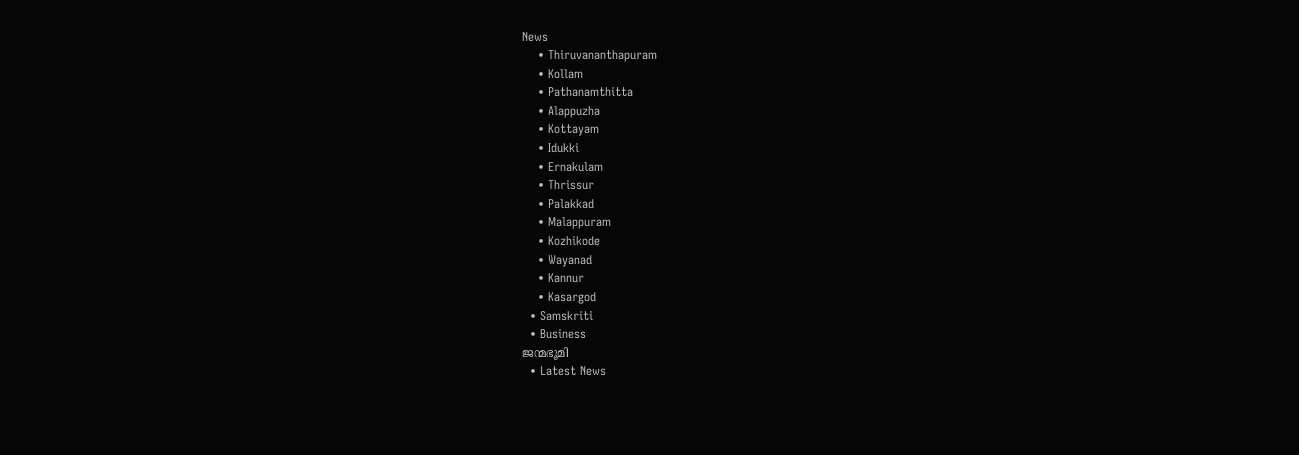News
    • Thiruvananthapuram
    • Kollam
    • Pathanamthitta
    • Alappuzha
    • Kottayam
    • Idukki
    • Ernakulam
    • Thrissur
    • Palakkad
    • Malappuram
    • Kozhikode
    • Wayanad
    • Kannur
    • Kasargod
  • Samskriti
  • Business
ജന്മഭൂമി
  • Latest News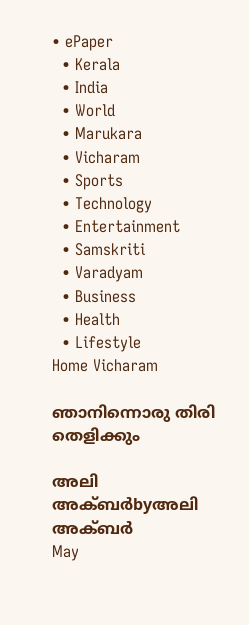• ePaper
  • Kerala
  • India
  • World
  • Marukara
  • Vicharam
  • Sports
  • Technology
  • Entertainment
  • Samskriti
  • Varadyam
  • Business
  • Health
  • Lifestyle
Home Vicharam

ഞാനിന്നൊരു തിരി തെളിക്കും

അലി അക്ബര്‍byഅലി അക്ബര്‍
May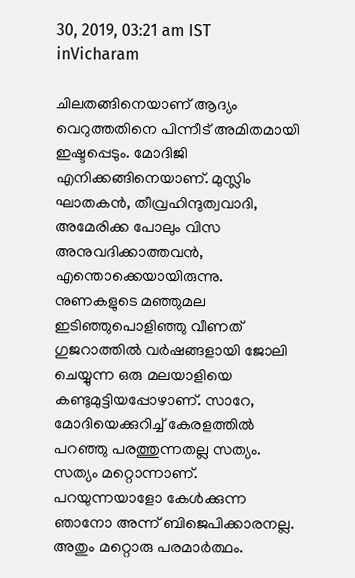30, 2019, 03:21 am IST
inVicharam

ചിലതങ്ങിനെയാണ് ആദ്യം വെറുത്തതിനെ പിന്നീട് അമിതമായി ഇഷ്ടപ്പെടും. മോദിജി എനിക്കങ്ങിനെയാണ്. മുസ്ലിം ഘാതകന്‍, തീവ്രഹിന്ദുത്വവാദി, അമേരിക്ക പോലും വിസ അനുവദിക്കാത്തവന്‍, എന്തൊക്കെയായിരുന്നു. നുണകളുടെ മഞ്ഞുമല ഇടിഞ്ഞുപൊളിഞ്ഞു വീണത് ഗുജറാത്തില്‍ വര്‍ഷങ്ങളായി ജോലി ചെയ്യുന്ന ഒരു മലയാളിയെ കണ്ടുമുട്ടിയപ്പോഴാണ്. സാറേ, മോദിയെക്കുറിച്ച് കേരളത്തില്‍ പറഞ്ഞു പരത്തുന്നതല്ല സത്യം. സത്യം മറ്റൊന്നാണ്. പറയുന്നയാളോ കേള്‍ക്കുന്ന ഞാനോ അന്ന് ബിജെപിക്കാരനല്ല. അതും മറ്റൊരു പരമാര്‍ത്ഥം.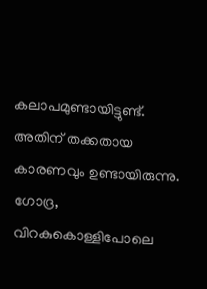കലാപമുണ്ടായിട്ടുണ്ട്. അതിന് തക്കതായ കാരണവും ഉണ്ടായിരുന്നു. ഗോദ്ര, വിറകുകൊള്ളിപോലെ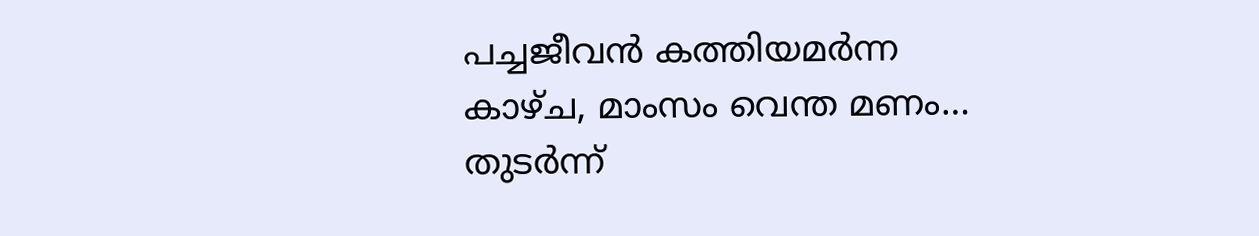പച്ചജീവന്‍ കത്തിയമര്‍ന്ന കാഴ്ച, മാംസം വെന്ത മണം… തുടര്‍ന്ന്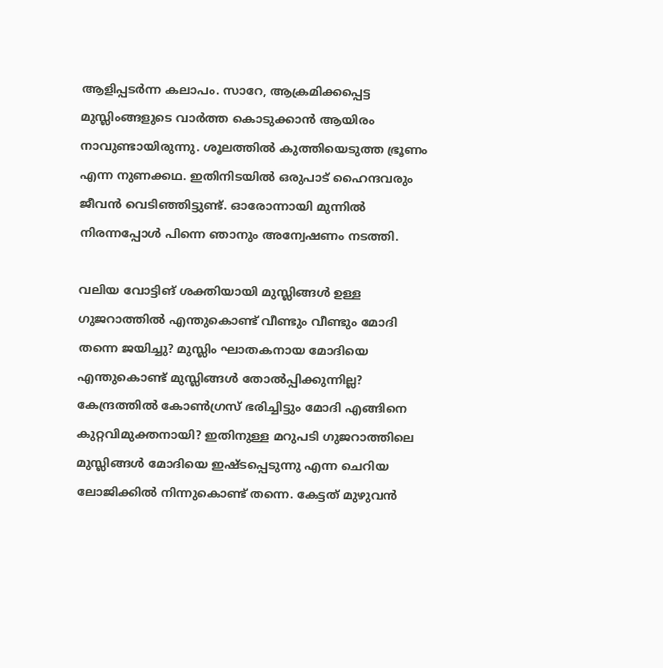ആളിപ്പടര്‍ന്ന കലാപം. സാറേ, ആക്രമിക്കപ്പെട്ട മുസ്ലിംങ്ങളുടെ വാര്‍ത്ത കൊടുക്കാന്‍ ആയിരം നാവുണ്ടായിരുന്നു. ശൂലത്തില്‍ കുത്തിയെടുത്ത ഭ്രൂണം എന്ന നുണക്കഥ. ഇതിനിടയില്‍ ഒരുപാട് ഹൈന്ദവരും ജീവന്‍ വെടിഞ്ഞിട്ടുണ്ട്. ഓരോന്നായി മുന്നില്‍ നിരന്നപ്പോള്‍ പിന്നെ ഞാനും അന്വേഷണം നടത്തി.

വലിയ വോട്ടിങ് ശക്തിയായി മുസ്ലിങ്ങള്‍ ഉള്ള ഗുജറാത്തില്‍ എന്തുകൊണ്ട് വീണ്ടും വീണ്ടും മോദി തന്നെ ജയിച്ചു? മുസ്ലിം ഘാതകനായ മോദിയെ എന്തുകൊണ്ട് മുസ്ലിങ്ങള്‍ തോല്‍പ്പിക്കുന്നില്ല? കേന്ദ്രത്തില്‍ കോണ്‍ഗ്രസ് ഭരിച്ചിട്ടും മോദി എങ്ങിനെ കുറ്റവിമുക്തനായി? ഇതിനുള്ള മറുപടി ഗുജറാത്തിലെ മുസ്ലിങ്ങള്‍ മോദിയെ ഇഷ്ടപ്പെടുന്നു എന്ന ചെറിയ ലോജിക്കില്‍ നിന്നുകൊണ്ട് തന്നെ. കേട്ടത് മുഴുവന്‍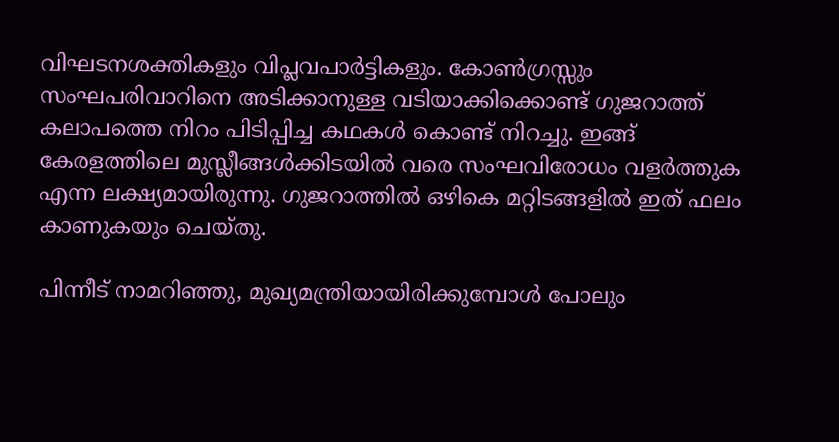വിഘടനശക്തികളും വിപ്ലവപാര്‍ട്ടികളും. കോണ്‍ഗ്രസ്സും സംഘപരിവാറിനെ അടിക്കാനുള്ള വടിയാക്കിക്കൊണ്ട് ഗുജറാത്ത് കലാപത്തെ നിറം പിടിപ്പിച്ച കഥകള്‍ കൊണ്ട് നിറച്ചു. ഇങ്ങ് കേരളത്തിലെ മുസ്ലീങ്ങള്‍ക്കിടയില്‍ വരെ സംഘവിരോധം വളര്‍ത്തുക എന്ന ലക്ഷ്യമായിരുന്നു. ഗുജറാത്തില്‍ ഒഴികെ മറ്റിടങ്ങളില്‍ ഇത് ഫലം കാണുകയും ചെയ്തു.

പിന്നീട് നാമറിഞ്ഞു, മുഖ്യമന്ത്രിയായിരിക്കുമ്പോള്‍ പോലും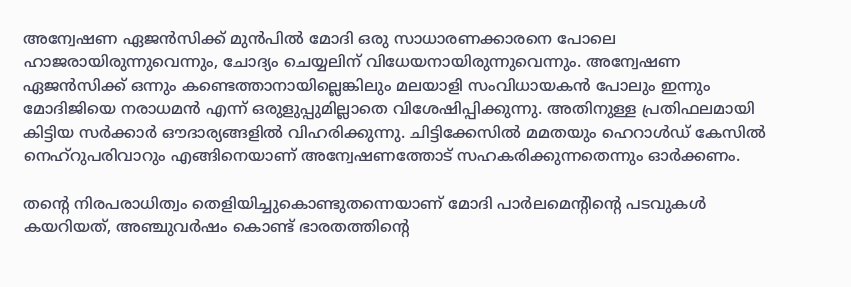അന്വേഷണ ഏജന്‍സിക്ക് മുന്‍പില്‍ മോദി ഒരു സാധാരണക്കാരനെ പോലെ ഹാജരായിരുന്നുവെന്നും, ചോദ്യം ചെയ്യലിന് വിധേയനായിരുന്നുവെന്നും. അന്വേഷണ ഏജന്‍സിക്ക് ഒന്നും കണ്ടെത്താനായില്ലെങ്കിലും മലയാളി സംവിധായകന്‍ പോലും ഇന്നും മോദിജിയെ നരാധമന്‍ എന്ന് ഒരുളുപ്പുമില്ലാതെ വിശേഷിപ്പിക്കുന്നു. അതിനുള്ള പ്രതിഫലമായി കിട്ടിയ സര്‍ക്കാര്‍ ഔദാര്യങ്ങളില്‍ വിഹരിക്കുന്നു. ചിട്ടിക്കേസില്‍ മമതയും ഹെറാള്‍ഡ് കേസില്‍ നെഹ്‌റുപരിവാറും എങ്ങിനെയാണ് അന്വേഷണത്തോട് സഹകരിക്കുന്നതെന്നും ഓര്‍ക്കണം.

തന്റെ നിരപരാധിത്വം തെളിയിച്ചുകൊണ്ടുതന്നെയാണ് മോദി പാര്‍ലമെന്റിന്റെ പടവുകള്‍ കയറിയത്, അഞ്ചുവര്‍ഷം കൊണ്ട് ഭാരതത്തിന്റെ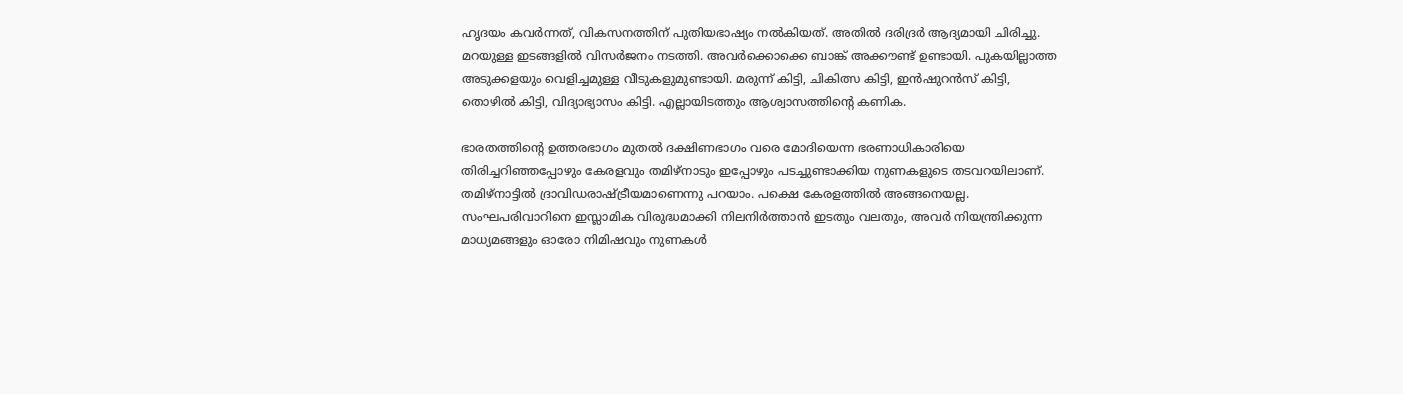ഹൃദയം കവര്‍ന്നത്, വികസനത്തിന് പുതിയഭാഷ്യം നല്‍കിയത്. അതില്‍ ദരിദ്രര്‍ ആദ്യമായി ചിരിച്ചു. മറയുള്ള ഇടങ്ങളില്‍ വിസര്‍ജനം നടത്തി. അവര്‍ക്കൊക്കെ ബാങ്ക് അക്കൗണ്ട് ഉണ്ടായി. പുകയില്ലാത്ത അടുക്കളയും വെളിച്ചമുള്ള വീടുകളുമുണ്ടായി. മരുന്ന് കിട്ടി, ചികിത്സ കിട്ടി, ഇന്‍ഷുറന്‍സ് കിട്ടി, തൊഴില്‍ കിട്ടി, വിദ്യാഭ്യാസം കിട്ടി. എല്ലായിടത്തും ആശ്വാസത്തിന്റെ കണിക.

ഭാരതത്തിന്റെ ഉത്തരഭാഗം മുതല്‍ ദക്ഷിണഭാഗം വരെ മോദിയെന്ന ഭരണാധികാരിയെ തിരിച്ചറിഞ്ഞപ്പോഴും കേരളവും തമിഴ്‌നാടും ഇപ്പോഴും പടച്ചുണ്ടാക്കിയ നുണകളുടെ തടവറയിലാണ്. തമിഴ്‌നാട്ടില്‍ ദ്രാവിഡരാഷ്‌ട്രീയമാണെന്നു പറയാം. പക്ഷെ കേരളത്തില്‍ അങ്ങനെയല്ല. സംഘപരിവാറിനെ ഇസ്ലാമിക വിരുദ്ധമാക്കി നിലനിര്‍ത്താന്‍ ഇടതും വലതും, അവര്‍ നിയന്ത്രിക്കുന്ന മാധ്യമങ്ങളും ഓരോ നിമിഷവും നുണകള്‍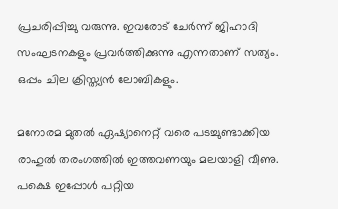പ്രചരിപ്പിച്ചു വരുന്നു. ഇവരോട് ചേര്‍ന്ന് ജിഹാദി സംഘടനകളും പ്രവര്‍ത്തിക്കുന്നു എന്നതാണ് സത്യം. ഒപ്പം ചില ക്രിസ്ത്യന്‍ ലോബികളും.

മനോരമ മുതല്‍ ഏഷ്യാനെറ്റ് വരെ പടച്ചുണ്ടാക്കിയ രാഹുല്‍ തരംഗത്തില്‍ ഇത്തവണയും മലയാളി വീണു. പക്ഷെ ഇപ്പോള്‍ പറ്റിയ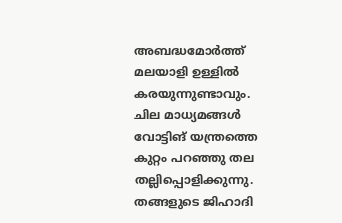അബദ്ധമോര്‍ത്ത് മലയാളി ഉള്ളില്‍ കരയുന്നുണ്ടാവും. ചില മാധ്യമങ്ങള്‍ വോട്ടിങ് യന്ത്രത്തെ കുറ്റം പറഞ്ഞു തല തല്ലിപ്പൊളിക്കുന്നു. തങ്ങളുടെ ജിഹാദി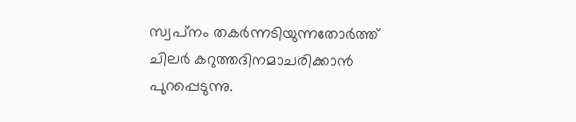സ്വപ്‌നം തകര്‍ന്നടിയുന്നതോര്‍ത്ത് ചിലര്‍ കറുത്തദിനമാചരിക്കാന്‍ പുറപ്പെടുന്നു.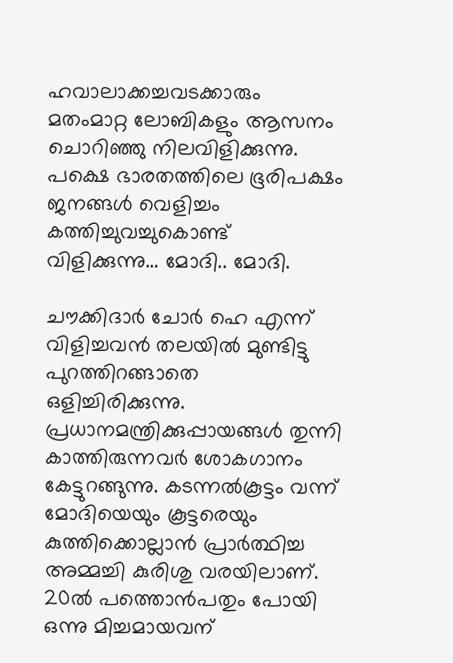ഹവാലാക്കച്ചവടക്കാരും മതംമാറ്റ ലോബികളും ആസനം ചൊറിഞ്ഞു നിലവിളിക്കുന്നു. പക്ഷെ ഭാരതത്തിലെ ഭൂരിപക്ഷം ജനങ്ങള്‍ വെളിച്ചം കത്തിച്ചുവച്ചുകൊണ്ട് വിളിക്കുന്നു… മോദി.. മോദി.

ചൗക്കിദാര്‍ ചോര്‍ ഹെ എന്ന് വിളിച്ചവന്‍ തലയില്‍ മുണ്ടിട്ടു പുറത്തിറങ്ങാതെ ഒളിച്ചിരിക്കുന്നു. പ്രധാനമന്ത്രിക്കുപ്പായങ്ങള്‍ തുന്നി കാത്തിരുന്നവര്‍ ശോകഗാനം കേട്ടുറങ്ങുന്നു. കടന്നല്‍കൂട്ടം വന്ന് മോദിയെയും കൂട്ടരെയും കുത്തിക്കൊല്ലാന്‍ പ്രാര്‍ത്ഥിച്ച അമ്മച്ചി കുരിശു വരയിലാണ്. 20ല്‍ പത്തൊന്‍പതും പോയി ഒന്നു മിച്ചമായവന്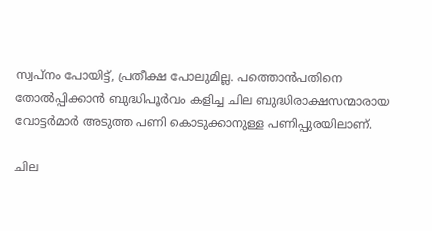സ്വപ്‌നം പോയിട്ട്, പ്രതീക്ഷ പോലുമില്ല. പത്തൊന്‍പതിനെ തോല്‍പ്പിക്കാന്‍ ബുദ്ധിപൂര്‍വം കളിച്ച ചില ബുദ്ധിരാക്ഷസന്മാരായ വോട്ടര്‍മാര്‍ അടുത്ത പണി കൊടുക്കാനുള്ള പണിപ്പുരയിലാണ്.

ചില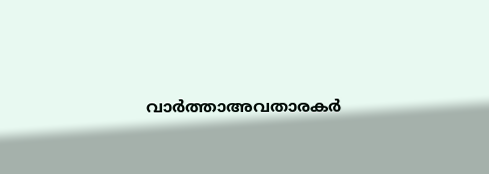വാര്‍ത്താഅവതാരകര്‍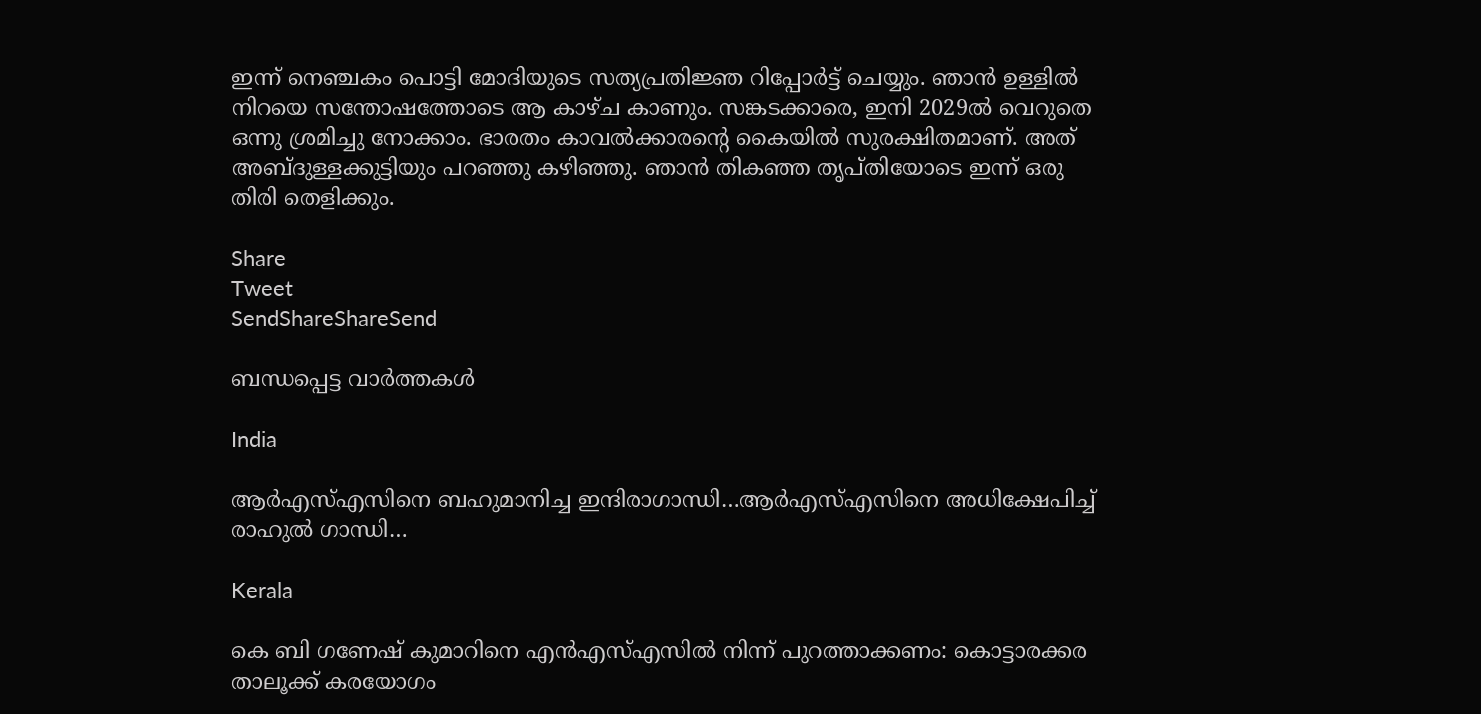ഇന്ന് നെഞ്ചകം പൊട്ടി മോദിയുടെ സത്യപ്രതിജ്ഞ റിപ്പോര്‍ട്ട് ചെയ്യും. ഞാന്‍ ഉള്ളില്‍ നിറയെ സന്തോഷത്തോടെ ആ കാഴ്ച കാണും. സങ്കടക്കാരെ, ഇനി 2029ല്‍ വെറുതെ ഒന്നു ശ്രമിച്ചു നോക്കാം. ഭാരതം കാവല്‍ക്കാരന്റെ കൈയില്‍ സുരക്ഷിതമാണ്. അത് അബ്ദുള്ളക്കുട്ടിയും പറഞ്ഞു കഴിഞ്ഞു. ഞാന്‍ തികഞ്ഞ തൃപ്തിയോടെ ഇന്ന് ഒരു തിരി തെളിക്കും.

Share
Tweet
SendShareShareSend

ബന്ധപ്പെട്ട വാര്‍ത്തകള്‍

India

ആര്‍എസ്എസിനെ ബഹുമാനിച്ച ഇന്ദിരാഗാന്ധി…ആര്‍എസ്എസിനെ അധിക്ഷേപിച്ച് രാഹുല്‍ ഗാന്ധി…

Kerala

കെ ബി ഗണേഷ് കുമാറിനെ എന്‍എസ്എസില്‍ നിന്ന് പുറത്താക്കണം: കൊട്ടാരക്കര താലൂക്ക് കരയോഗം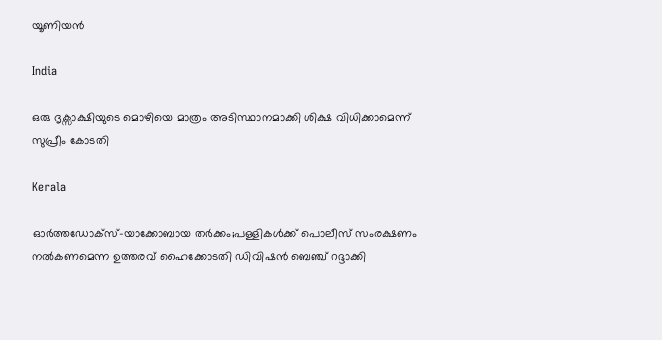യൂണിയന്‍

India

ഒരു ദൃക്സാക്ഷിയുടെ മൊഴിയെ മാത്രം അടിസ്ഥാനമാക്കി ശിക്ഷ വിധിക്കാമെന്ന് സുപ്രീം കോടതി

Kerala

ഓര്‍ത്തഡോക്സ്-യാക്കോബായ തര്‍ക്കം;പള്ളികള്‍ക്ക് പൊലീസ് സംരക്ഷണം നല്‍കണമെന്ന ഉത്തരവ് ഹൈക്കോടതി ഡിവിഷന്‍ ബെഞ്ച് റദ്ദാക്കി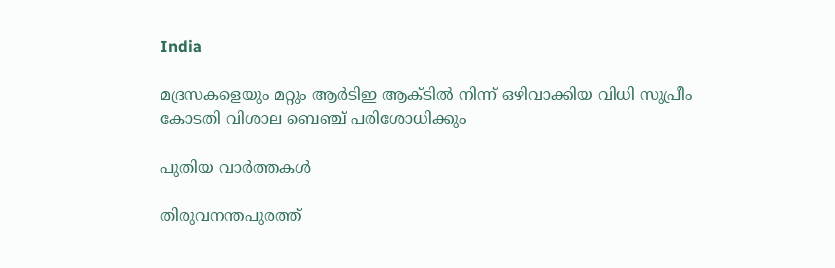India

മദ്രസകളെയും മറ്റും ആര്‍ടിഇ ആക്ടില്‍ നിന്ന് ഒഴിവാക്കിയ വിധി സുപ്രീം കോടതി വിശാല ബെഞ്ച് പരിശോധിക്കും

പുതിയ വാര്‍ത്തകള്‍

തിരുവനന്തപുരത്ത്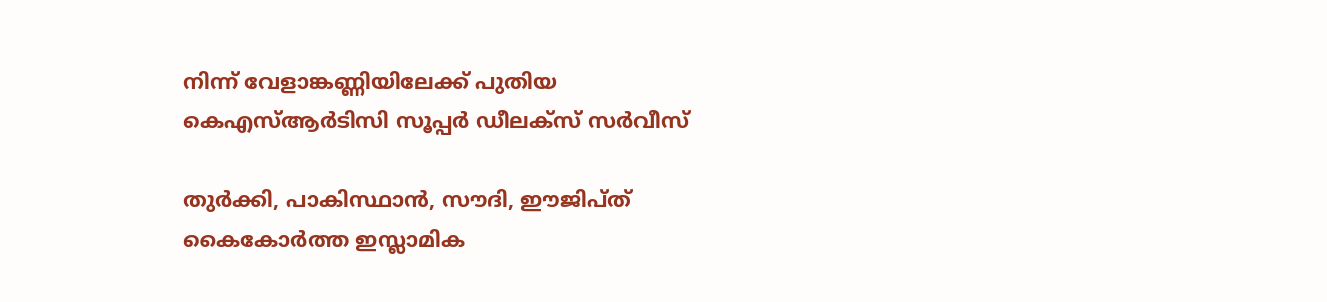നിന്ന് വേളാങ്കണ്ണിയിലേക്ക് പുതിയ കെഎസ്ആര്‍ടിസി സൂപ്പര്‍ ഡീലക്‌സ് സര്‍വീസ്

തുര്‍ക്കി, പാകിസ്ഥാന്‍, സൗദി, ഈജിപ്ത് കൈകോര്‍ത്ത ഇസ്ലാമിക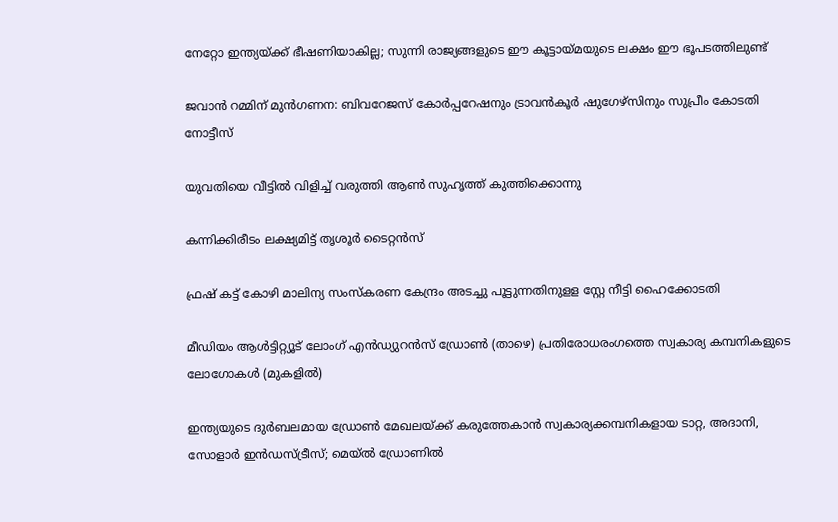നേറ്റോ ഇന്ത്യയ്‌ക്ക് ഭീഷണിയാകില്ല; സുന്നി രാജ്യങ്ങളുടെ ഈ കൂട്ടായ്‌മയുടെ ലക്ഷം ഈ ഭൂപടത്തിലുണ്ട്

ജവാന്‍ റമ്മിന് മുന്‍ഗണന: ബിവറേജസ് കോര്‍പ്പറേഷനും ട്രാവന്‍കൂര്‍ ഷുഗേഴ്‌സിനും സുപ്രീം കോടതി നോട്ടീസ്

യുവതിയെ വീട്ടില്‍ വിളിച്ച് വരുത്തി ആണ്‍ സുഹൃത്ത് കുത്തിക്കൊന്നു

കന്നിക്കിരീടം ലക്ഷ്യമിട്ട് തൃശൂ‍ർ ടൈറ്റൻസ്

ഫ്രഷ് കട്ട് കോഴി മാലിന്യ സംസ്‌കരണ കേന്ദ്രം അടച്ചു പൂട്ടുന്നതിനുളള സ്റ്റേ നീട്ടി ഹൈക്കോടതി

മീഡിയം ആള്‍ട്ടിറ്റ്യൂട് ലോംഗ് എന്‍ഡ്യുറന്‍സ് ഡ്രോണ്‍ (താഴെ) പ്രതിരോധരംഗത്തെ സ്വകാര്യ കമ്പനികളുടെ ലോഗോകള്‍ (മുകളില്‍)

ഇന്ത്യയുടെ ദുര്‍ബലമായ ഡ്രോണ്‍ മേഖലയ്‌ക്ക് കരുത്തേകാന്‍ സ്വകാര്യക്കമ്പനികളായ ടാറ്റ, അദാനി, സോളാര്‍ ഇന്‍ഡസ്ട്രീസ്; മെയ്ല്‍ ഡ്രോണില്‍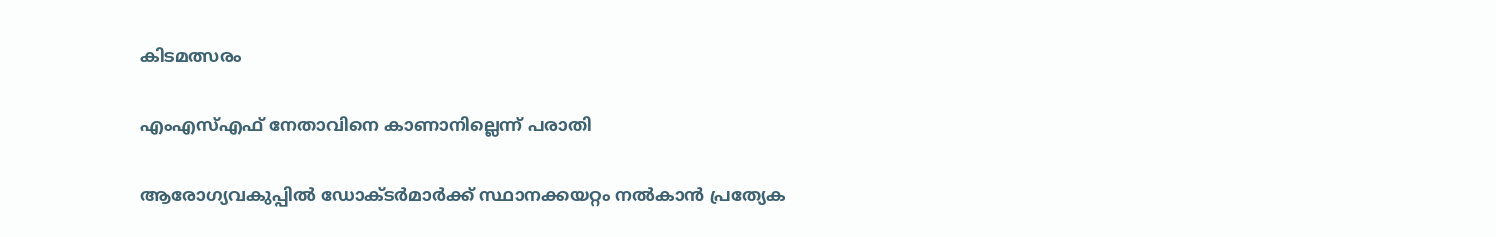കിടമത്സരം

എംഎസ്എഫ് നേതാവിനെ കാണാനില്ലെന്ന് പരാതി

ആരോഗ്യവകുപ്പില്‍ ഡോക്ടര്‍മാര്‍ക്ക് സ്ഥാനക്കയറ്റം നല്‍കാന്‍ പ്രത്യേക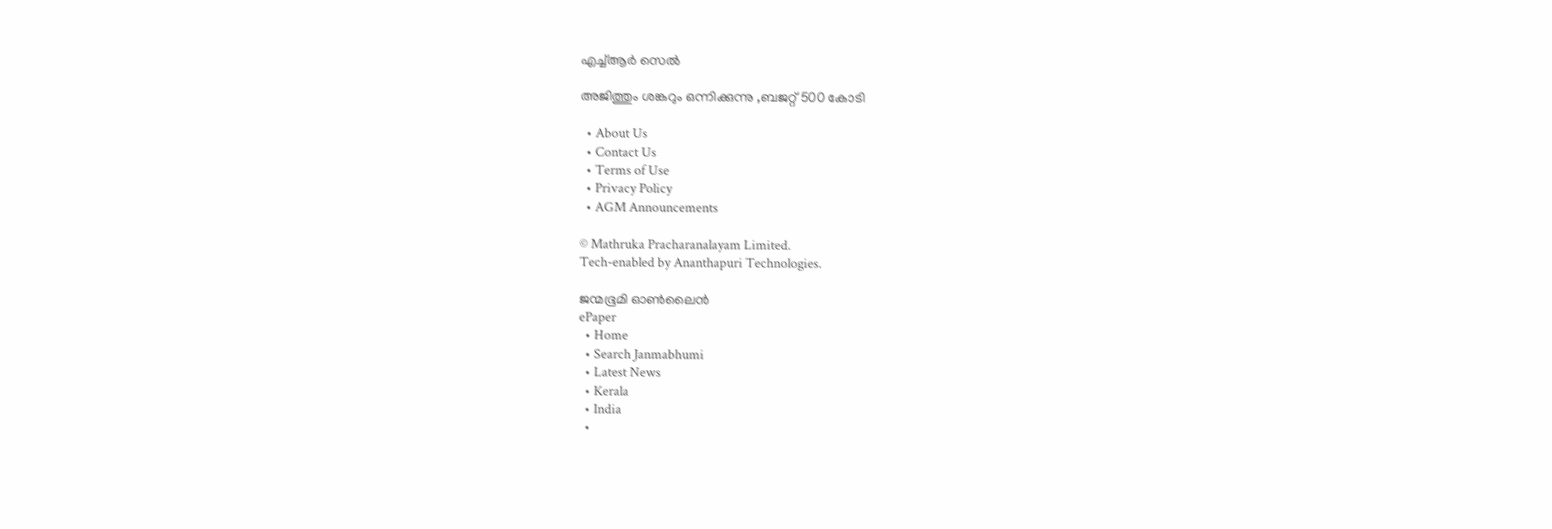എച്ച്ആര്‍ സെല്‍

അജിത്തും ശങ്കറും ഒന്നിക്കുന്നു ,ബജറ്റ് 500 കോടി

  • About Us
  • Contact Us
  • Terms of Use
  • Privacy Policy
  • AGM Announcements

© Mathruka Pracharanalayam Limited.
Tech-enabled by Ananthapuri Technologies.

ജന്മഭൂമി ഓണ്‍ലൈന്‍
ePaper
  • Home
  • Search Janmabhumi
  • Latest News
  • Kerala
  • India
  •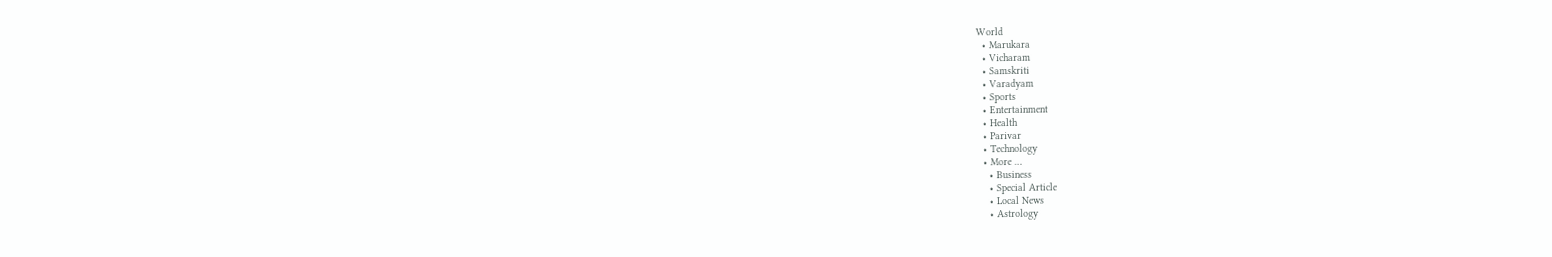World
  • Marukara
  • Vicharam
  • Samskriti
  • Varadyam
  • Sports
  • Entertainment
  • Health
  • Parivar
  • Technology
  • More …
    • Business
    • Special Article
    • Local News
    • Astrology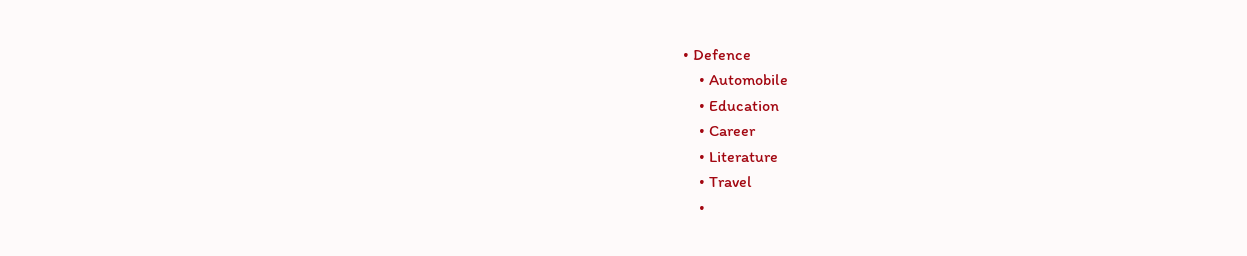• Defence
    • Automobile
    • Education
    • Career
    • Literature
    • Travel
    •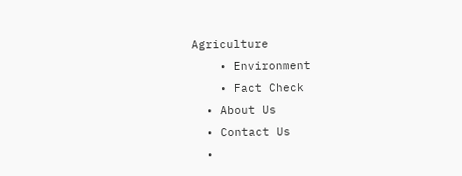Agriculture
    • Environment
    • Fact Check
  • About Us
  • Contact Us
  •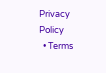Privacy Policy
  • Terms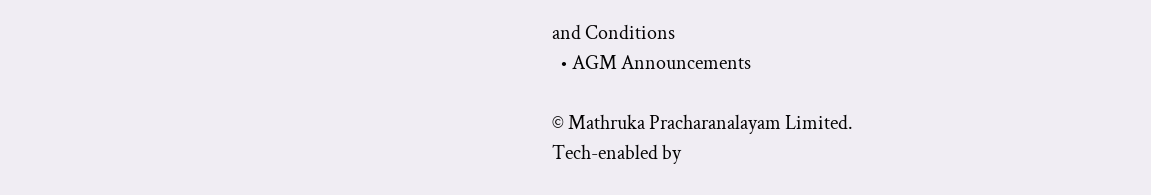and Conditions
  • AGM Announcements

© Mathruka Pracharanalayam Limited.
Tech-enabled by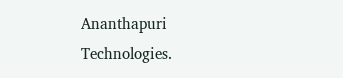Ananthapuri Technologies.